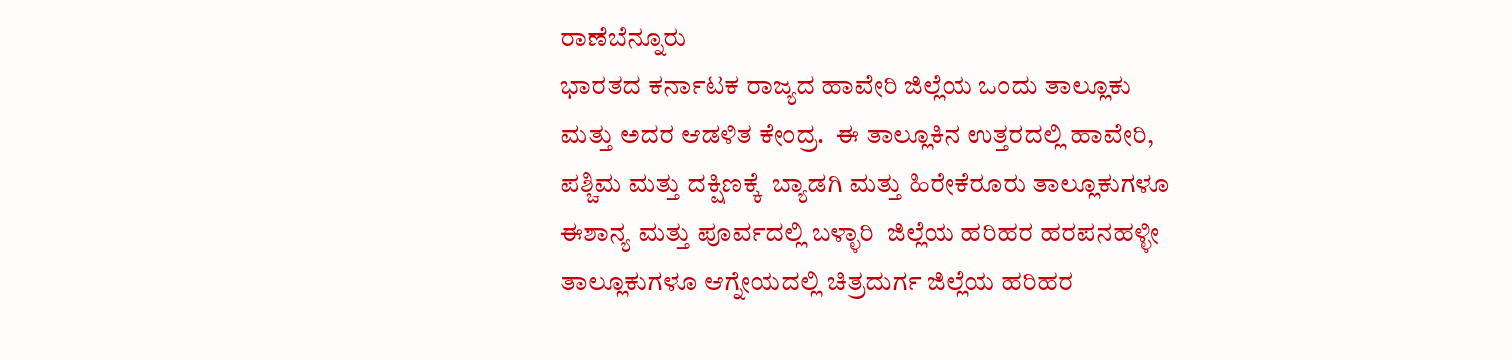ರಾಣೆಬೆನ್ನೂರು
ಭಾರತದ ಕರ್ನಾಟಕ ರಾಜ್ಯದ ಹಾವೇರಿ ಜಿಲ್ಲೆಯ ಒಂದು ತಾಲ್ಲೂಕು ಮತ್ತು ಅದರ ಆಡಳಿತ ಕೇಂದ್ರ.  ಈ ತಾಲ್ಲೂಕಿನ ಉತ್ತರದಲ್ಲಿ ಹಾವೇರಿ, ಪಶ್ಚಿಮ ಮತ್ತು ದಕ್ಷಿಣಕ್ಕೆ  ಬ್ಯಾಡಗಿ ಮತ್ತು ಹಿರೇಕೆರೂರು ತಾಲ್ಲೂಕುಗಳೂ ಈಶಾನ್ಯ ಮತ್ತು ಪೂರ್ವದಲ್ಲಿ ಬಳ್ಳಾರಿ  ಜಿಲ್ಲೆಯ ಹರಿಹರ ಹರಪನಹಳ್ಳೀ ತಾಲ್ಲೂಕುಗಳೂ ಆಗ್ನೇಯದಲ್ಲಿ ಚಿತ್ರದುರ್ಗ ಜಿಲ್ಲೆಯ ಹರಿಹರ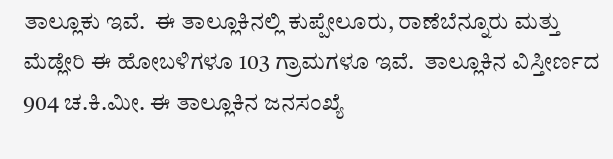ತಾಲ್ಲೂಕು ಇವೆ.  ಈ ತಾಲ್ಲೂಕಿನಲ್ಲಿ ಕುಪ್ಪೇಲೂರು, ರಾಣೆಬೆನ್ನೂರು ಮತ್ತು ಮೆಡ್ಲೇರಿ ಈ ಹೋಬಳಿಗಳೂ 103 ಗ್ರಾಮಗಳೂ ಇವೆ.  ತಾಲ್ಲೂಕಿನ ವಿಸ್ತೀರ್ಣದ 904 ಚ.ಕಿ.ಮೀ. ಈ ತಾಲ್ಲೂಕಿನ ಜನಸಂಖ್ಯೆ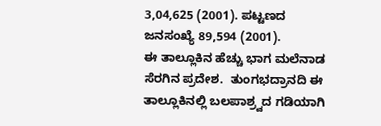3,04,625 (2001). ಪಟ್ಟಣದ ಜನಸಂಖ್ಯೆ 89,594 (2001).
ಈ ತಾಲ್ಲೂಕಿನ ಹೆಚ್ಚು ಭಾಗ ಮಲೆನಾಡ ಸೆರಗಿನ ಪ್ರದೇಶ.  ತುಂಗಭದ್ರಾನದಿ ಈ ತಾಲ್ಲೂಕಿನಲ್ಲಿ ಬಲಪಾಶ್ರ್ವದ ಗಡಿಯಾಗಿ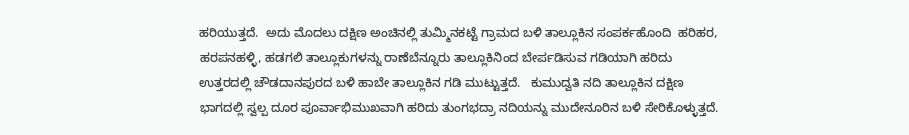ಹರಿಯುತ್ತದೆ.  ಅದು ಮೊದಲು ದಕ್ಷಿಣ ಅಂಚಿನಲ್ಲಿ ತುಮ್ಮಿನಕಟ್ಟೆ ಗ್ರಾಮದ ಬಳಿ ತಾಲ್ಲೂಕಿನ ಸಂಪರ್ಕಹೊಂದಿ  ಹರಿಹರ, ಹರಪನಹಳ್ಳಿ, ಹಡಗಲಿ ತಾಲ್ಲೂಕುಗಳನ್ನು ರಾಣೆಬೆನ್ನೂರು ತಾಲ್ಲೂಕಿನಿಂದ ಬೇರ್ಪಡಿಸುವ ಗಡಿಯಾಗಿ ಹರಿದು ಉತ್ತರದಲ್ಲಿ ಚೌಡದಾನಪುರದ ಬಳಿ ಹಾಬೇ ತಾಲ್ಲೂಕಿನ ಗಡಿ ಮುಟ್ಟುತ್ತದೆ.   ಕುಮುದ್ವತಿ ನದಿ ತಾಲ್ಲೂಕಿನ ದಕ್ಷಿಣ ಭಾಗದಲ್ಲಿ ಸ್ವಲ್ಪ ದೂರ ಪೂರ್ವಾಭಿಮುಖವಾಗಿ ಹರಿದು ತುಂಗಭದ್ರಾ ನದಿಯನ್ನು ಮುದೇನೂರಿನ ಬಳಿ ಸೇರಿಕೊಳ್ಳುತ್ತದೆ.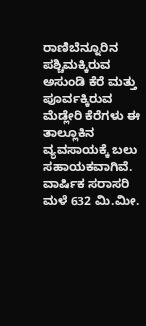ರಾಣಿಬೆನ್ನೂರಿನ  ಪಶ್ಚಿಮಕ್ಕಿರುವ ಅಸುಂಡಿ ಕೆರೆ ಮತ್ತು ಪೂರ್ವಕ್ಕಿರುವ ಮೆಡ್ಲೇರಿ ಕೆರೆಗಳು ಈ ತಾಲ್ಲೂಕಿನ ವ್ಯವಸಾಯಕ್ಕೆ ಬಲು ಸಹಾಯಕವಾಗಿವೆ.  ವಾರ್ಷಿಕ ಸರಾಸರಿ ಮಳೆ 632 ಮಿ.ಮೀ.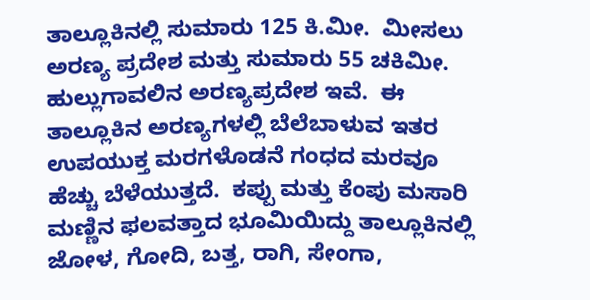ತಾಲ್ಲೂಕಿನಲ್ಲಿ ಸುಮಾರು 125 ಕಿ.ಮೀ.  ಮೀಸಲು ಅರಣ್ಯ ಪ್ರದೇಶ ಮತ್ತು ಸುಮಾರು 55 ಚಕಿಮೀ.  ಹುಲ್ಲುಗಾವಲಿನ ಅರಣ್ಯಪ್ರದೇಶ ಇವೆ.  ಈ ತಾಲ್ಲೂಕಿನ ಅರಣ್ಯಗಳಲ್ಲಿ ಬೆಲೆಬಾಳುವ ಇತರ ಉಪಯುಕ್ತ ಮರಗಳೊಡನೆ ಗಂಧದ ಮರವೂ ಹೆಚ್ಚು ಬೆಳೆಯುತ್ತದೆ.  ಕಪ್ಪು ಮತ್ತು ಕೆಂಪು ಮಸಾರಿ ಮಣ್ಣಿನ ಫಲವತ್ತಾದ ಭೂಮಿಯಿದ್ದು ತಾಲ್ಲೂಕಿನಲ್ಲಿ ಜೋಳ, ಗೋದಿ, ಬತ್ತ, ರಾಗಿ, ಸೇಂಗಾ,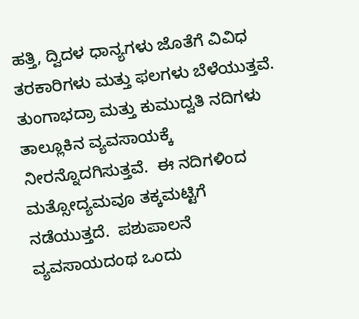ಹತ್ತಿ, ದ್ವಿದಳ ಧಾನ್ಯಗಳು ಜೊತೆಗೆ ವಿವಿಧ ತರಕಾರಿಗಳು ಮತ್ತು ಫಲಗಳು ಬೆಳೆಯುತ್ತವೆ.
ತುಂಗಾಭದ್ರಾ ಮತ್ತು ಕುಮುದ್ವತಿ ನದಿಗಳು ತಾಲ್ಲೂಕಿನ ವ್ಯವಸಾಯಕ್ಕೆ ನೀರನ್ನೊದಗಿಸುತ್ತವೆ.  ಈ ನದಿಗಳಿಂದ ಮತ್ಸೋದ್ಯಮವೂ ತಕ್ಕಮಟ್ಟಿಗೆ ನಡೆಯುತ್ತದೆ.  ಪಶುಪಾಲನೆ ವ್ಯವಸಾಯದಂಥ ಒಂದು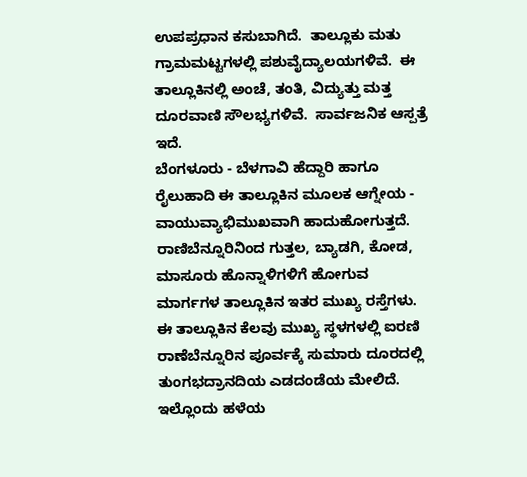ಉಪಪ್ರಧಾನ ಕಸುಬಾಗಿದೆ.  ತಾಲ್ಲೂಕು ಮತು ಗ್ರಾಮಮಟ್ಟಗಳಲ್ಲಿ ಪಶುವೈದ್ಯಾಲಯಗಳಿವೆ.  ಈ ತಾಲ್ಲೂಕಿನಲ್ಲಿ ಅಂಚೆ, ತಂತಿ, ವಿದ್ಯುತ್ತು ಮತ್ತ ದೂರವಾಣಿ ಸೌಲಭ್ಯಗಳಿವೆ.  ಸಾರ್ವಜನಿಕ ಆಸ್ಪತ್ರೆ ಇದೆ.
ಬೆಂಗಳೂರು - ಬೆಳಗಾವಿ ಹೆದ್ದಾರಿ ಹಾಗೂ ರೈಲುಹಾದಿ ಈ ತಾಲ್ಲೂಕಿನ ಮೂಲಕ ಆಗ್ನೇಯ - ವಾಯುವ್ಯಾಭಿಮುಖವಾಗಿ ಹಾದುಹೋಗುತ್ತದೆ.  ರಾಣಿಬೆನ್ನೂರಿನಿಂದ ಗುತ್ತಲ, ಬ್ಯಾಡಗಿ, ಕೋಡ, ಮಾಸೂರು ಹೊನ್ನಾಳಿಗಳಿಗೆ ಹೋಗುವ ಮಾರ್ಗಗಳ ತಾಲ್ಲೂಕಿನ ಇತರ ಮುಖ್ಯ ರಸ್ತೆಗಳು.
ಈ ತಾಲ್ಲೂಕಿನ ಕೆಲವು ಮುಖ್ಯ ಸ್ಥಳಗಳಲ್ಲಿ ಐರಣಿ ರಾಣೆಬೆನ್ನೂರಿನ ಪೂರ್ವಕ್ಕೆ ಸುಮಾರು ದೂರದಲ್ಲಿ ತುಂಗಭದ್ರಾನದಿಯ ಎಡದಂಡೆಯ ಮೇಲಿದೆ.  ಇಲ್ಲೊಂದು ಹಳೆಯ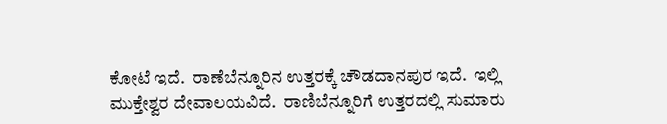ಕೋಟೆ ಇದೆ.  ರಾಣೆಬೆನ್ನೂರಿನ ಉತ್ತರಕ್ಕೆ ಚೌಡದಾನಪುರ ಇದೆ.  ಇಲ್ಲಿ ಮುಕ್ತೇಶ್ವರ ದೇವಾಲಯವಿದೆ.  ರಾಣಿಬೆನ್ನೂರಿಗೆ ಉತ್ತರದಲ್ಲಿ ಸುಮಾರು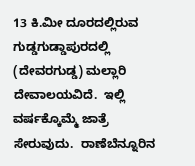13 ಕಿ.ಮೀ ದೂರದಲ್ಲಿರುವ ಗುಡ್ಡಗುಡ್ಡಾಪುರದಲ್ಲಿ (ದೇವರಗುಡ್ಡ) ಮಲ್ಲಾರಿ ದೇವಾಲಯವಿದೆ.  ಇಲ್ಲಿ ವರ್ಷಕ್ಕೊಮ್ಮೆ ಜಾತ್ರೆ ಸೇರುವುದು.  ರಾಣೆಬೆನ್ನೂರಿನ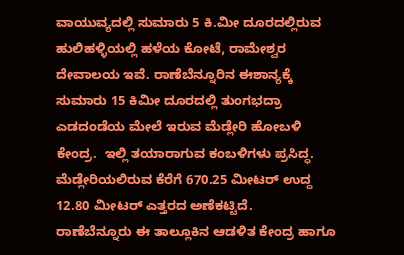ವಾಯುವ್ಯದಲ್ಲಿ ಸುಮಾರು 5 ಕಿ.ಮೀ ದೂರದಲ್ಲಿರುವ ಹುಲಿಹಳ್ಳಿಯಲ್ಲಿ ಹಳೆಯ ಕೋಟೆ, ರಾಮೇಶ್ವರ ದೇವಾಲಯ ಇವೆ. ರಾಣೆಬೆನ್ನೂರಿನ ಈಶಾನ್ಯಕ್ಕೆ ಸುಮಾರು 15 ಕಿಮೀ ದೂರದಲ್ಲಿ ತುಂಗಭದ್ರಾ  ಎಡದಂಡೆಯ ಮೇಲೆ ಇರುವ ಮೆಡ್ಲೇರಿ ಹೋಬಳಿ ಕೇಂದ್ರ.  ಇಲ್ಲಿ ತಯಾರಾಗುವ ಕಂಬಳಿಗಳು ಪ್ರಸಿದ್ಧ.  ಮೆಡ್ಲೇರಿಯಲಿರುವ ಕೆರೆಗೆ 670.25 ಮೀಟರ್ ಉದ್ದ 12.80 ಮೀಟರ್ ಎತ್ತರದ ಅಣೆಕಟ್ಟಿದೆ.
ರಾಣೆಬೆನ್ನೂರು ಈ ತಾಲ್ಲೂಕಿನ ಆಡಳಿತ ಕೇಂದ್ರ ಹಾಗೂ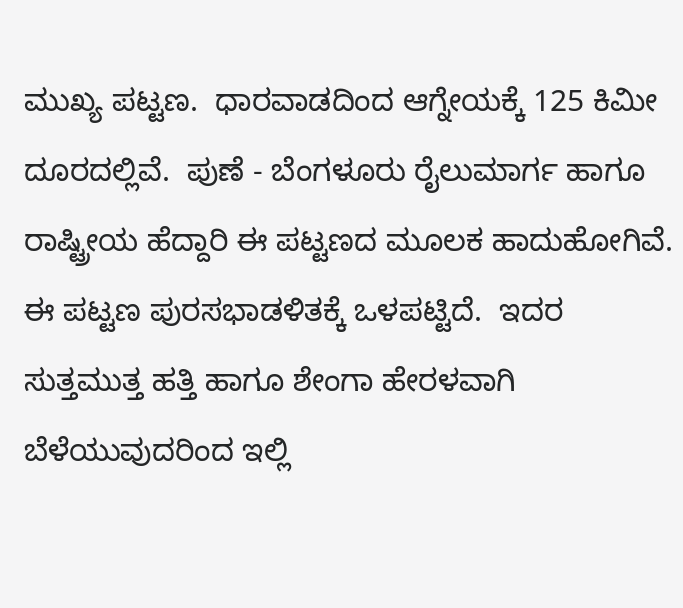ಮುಖ್ಯ ಪಟ್ಟಣ.  ಧಾರವಾಡದಿಂದ ಆಗ್ನೇಯಕ್ಕೆ 125 ಕಿಮೀ ದೂರದಲ್ಲಿವೆ.  ಪುಣೆ - ಬೆಂಗಳೂರು ರೈಲುಮಾರ್ಗ ಹಾಗೂ ರಾಷ್ಟ್ರೀಯ ಹೆದ್ದಾರಿ ಈ ಪಟ್ಟಣದ ಮೂಲಕ ಹಾದುಹೋಗಿವೆ.  ಈ ಪಟ್ಟಣ ಪುರಸಭಾಡಳಿತಕ್ಕೆ ಒಳಪಟ್ಟಿದೆ.  ಇದರ ಸುತ್ತಮುತ್ತ ಹತ್ತಿ ಹಾಗೂ ಶೇಂಗಾ ಹೇರಳವಾಗಿ ಬೆಳೆಯುವುದರಿಂದ ಇಲ್ಲಿ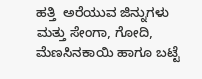ಹತ್ತಿ  ಅರೆಯುವ ಜಿನ್ನುಗಳು ಮತ್ತು ಸೇಂಗಾ, ಗೋದಿ, ಮೆಣಸಿನಕಾಯಿ ಹಾಗೂ ಬಟ್ಟೆ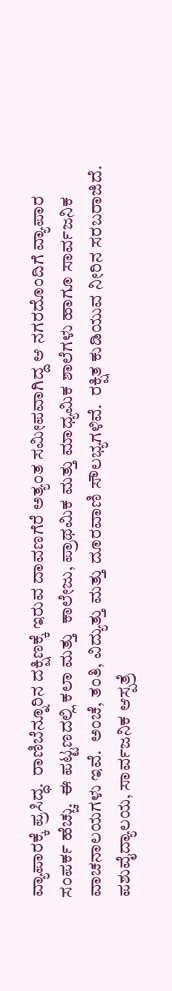ವ್ಯಾಪಾರಕ್ಕೆ ಪ್ರಸಿದ್ಧ.  ರಾಣಿಬೆನ್ನೂರಿನ ದಕ್ಷಿಣಕ್ಕೆ ಇರುವ ದಾವಣಗೆರೆ ಅತ್ಯಂತ ಸಮೀಪವಾಗಿದ್ದ ಆ ನಗರದೊಂದಿಗೆ ವ್ಯಾಪಾರ ಸಂಪರ್ಕ ಹೆಚ್ಚು.  ಈ ಪಟ್ಟಣದಲ್ಲಿ ಕಲಾ ಮತ್ತು  ಕಾಲೇಜು, ಪ್ರಾಥಮಿಕ ಮತ್ತು ಮಾಧ್ಯಮಿಕ ಶಾಲೆಗಳು ಹಾಗೂ ಸಾರ್ವಜನಿಕ ವಾಚನಾಲಯಗಳು ಇವೆ.  ಅಂಚೆ, ತಂತಿ, ವಿದ್ಯುತ್ತು ಮತ್ತು ದೂರವಾಣಿ ಸೌಲಭ್ಯಗಳಿವೆ.  ರಕ್ಷಿತ ಕುಡಿಯುವ ನೀರಿನ ಸರಬರಾಜಿದೆ.  ಪಶುವೈದ್ಯಾಲಯ, ಸಾರ್ವಜನಿಕ ಆಸ್ಪತ್ರೆ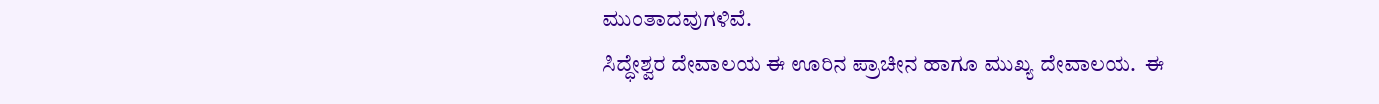ಮುಂತಾದವುಗಳಿವೆ.
ಸಿದ್ಧೇಶ್ವರ ದೇವಾಲಯ ಈ ಊರಿನ ಪ್ರಾಚೀನ ಹಾಗೂ ಮುಖ್ಯ ದೇವಾಲಯ.  ಈ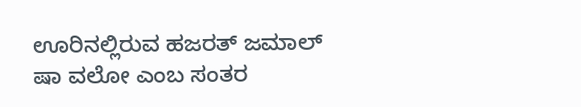ಊರಿನಲ್ಲಿರುವ ಹಜರತ್ ಜಮಾಲ್ ಷಾ ವಲೋ ಎಂಬ ಸಂತರ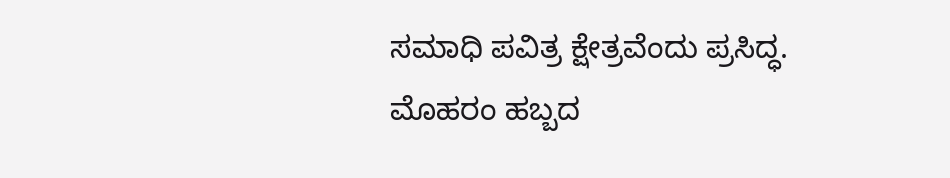ಸಮಾಧಿ ಪವಿತ್ರ ಕ್ಷೇತ್ರವೆಂದು ಪ್ರಸಿದ್ಧ. ಮೊಹರಂ ಹಬ್ಬದ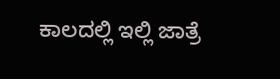ಕಾಲದಲ್ಲಿ ಇಲ್ಲಿ ಜಾತ್ರೆ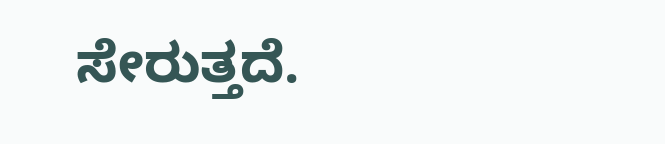ಸೇರುತ್ತದೆ.